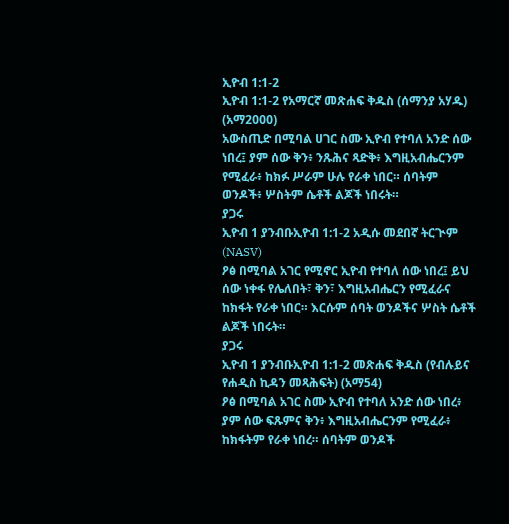ኢዮብ 1:1-2
ኢዮብ 1:1-2 የአማርኛ መጽሐፍ ቅዱስ (ሰማንያ አሃዱ) (አማ2000)
አውስጢድ በሚባል ሀገር ስሙ ኢዮብ የተባለ አንድ ሰው ነበረ፤ ያም ሰው ቅን፥ ንጹሕና ጻድቅ፥ እግዚአብሔርንም የሚፈራ፥ ከክፉ ሥራም ሁሉ የራቀ ነበር። ሰባትም ወንዶች፥ ሦስትም ሴቶች ልጆች ነበሩት።
ያጋሩ
ኢዮብ 1 ያንብቡኢዮብ 1:1-2 አዲሱ መደበኛ ትርጒም (NASV)
ዖፅ በሚባል አገር የሚኖር ኢዮብ የተባለ ሰው ነበረ፤ ይህ ሰው ነቀፋ የሌለበት፣ ቅን፣ እግዚአብሔርን የሚፈራና ከክፋት የራቀ ነበር። እርሱም ሰባት ወንዶችና ሦስት ሴቶች ልጆች ነበሩት።
ያጋሩ
ኢዮብ 1 ያንብቡኢዮብ 1:1-2 መጽሐፍ ቅዱስ (የብሉይና የሐዲስ ኪዳን መጻሕፍት) (አማ54)
ዖፅ በሚባል አገር ስሙ ኢዮብ የተባለ አንድ ሰው ነበረ፥ ያም ሰው ፍጹምና ቅን፥ እግዚአብሔርንም የሚፈራ፥ ከክፋትም የራቀ ነበረ። ሰባትም ወንዶች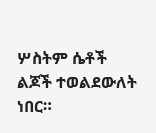ሦስትም ሴቶች ልጆች ተወልደውለት ነበር።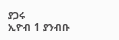ያጋሩ
ኢዮብ 1 ያንብቡ